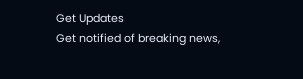Get Updates
Get notified of breaking news,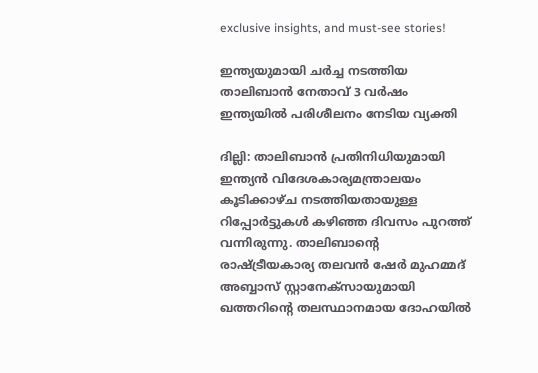exclusive insights, and must-see stories!

ഇന്ത്യയുമായി ചര്‍ച്ച നടത്തിയ താലിബാന്‍ നേതാവ് 3 വര്‍ഷം ഇന്ത്യയില്‍ പരിശീലനം നേടിയ വ്യക്തി

ദില്ലി: താലിബാന്‍ പ്രതിനിധിയുമായി ഇന്ത്യന്‍ വിദേശകാര്യമന്ത്രാലയം കൂടിക്കാഴ്ച നടത്തിയതായുള്ള റിപ്പോര്‍ട്ടുകള്‍ കഴിഞ്ഞ ദിവസം പുറത്ത് വന്നിരുന്നു. താലിബാന്റെ രാഷ്ട്രീയകാര്യ തലവൻ ഷേർ മുഹമ്മദ് അബ്ബാസ് സ്റ്റാനേക്‌സായുമായി ഖത്തറിന്റെ തലസ്ഥാനമായ ദോഹയില്‍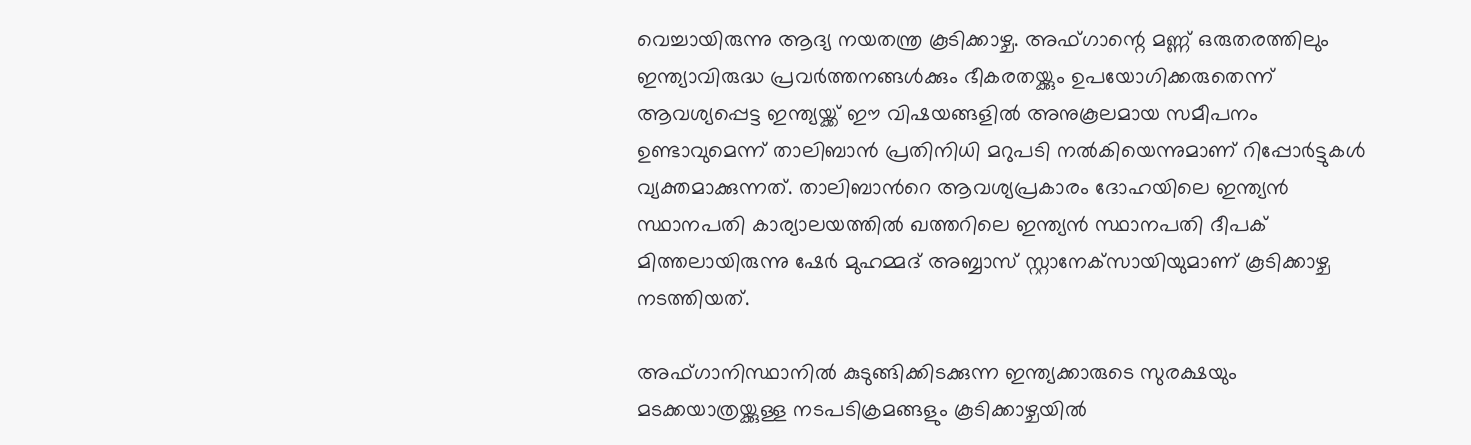വെച്ചായിരുന്നു ആദ്യ നയതന്ത്ര കൂടിക്കാഴ്ച. അഫ്‌ഗാന്റെ മണ്ണ് ഒരുതരത്തിലും ഇന്ത്യാവിരുദ്ധ പ്രവർത്തനങ്ങൾക്കും ഭീകരതയ്ക്കും ഉപയോഗിക്കരുതെന്ന് ആവശ്യപ്പെട്ട ഇന്ത്യയ്ക്ക് ഈ വിഷയങ്ങളില്‍ അനുകൂലമായ സമീപനം ഉണ്ടാവുമെന്ന് താലിബാന്‍ പ്രതിനിധി മറുപടി നല്‍കിയെന്നുമാണ് റിപ്പോര്‍ട്ടുകള്‍ വ്യക്തമാക്കുന്നത്. താലിബാന്‍റെ ആവശ്യപ്രകാരം ദോഹയിലെ ഇന്ത്യൻ സ്ഥാനപതി കാര്യാലയത്തിൽ ഖത്തറിലെ ഇന്ത്യൻ സ്ഥാനപതി ദീപക് മിത്തലായിരുന്നു ഷേർ മുഹമ്മദ് അബ്ബാസ് സ്റ്റാനേക്‌സായിയുമാണ് കൂടിക്കാഴ്ച നടത്തിയത്.

അഫ്ഗാനിസ്ഥാനില്‍ കുടുങ്ങിക്കിടക്കുന്ന ഇന്ത്യക്കാരുടെ സുരക്ഷയും മടക്കയാത്രയ്ക്കുള്ള നടപടിക്രമങ്ങളും കൂടിക്കാഴ്ചയില്‍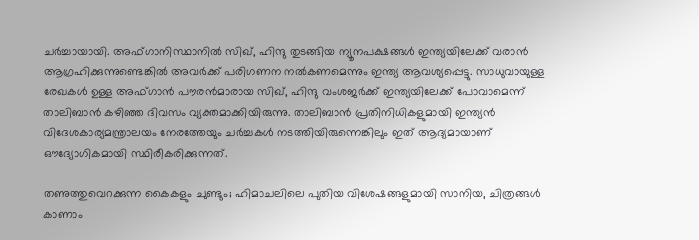ചര്‍ച്ചായായി. അഫ്ഗാനിസ്ഥാനില്‍ സിഖ്, ഹിന്ദു തുടങ്ങിയ ന്യൂനപക്ഷങ്ങള്‍ ഇന്ത്യയിലേക്ക് വരാന്‍ ആഗ്രഹിക്കുന്നുണ്ടെങ്കില്‍ അവര്‍ക്ക് പരിഗണന നല്‍കണമെന്നും ഇന്ത്യ ആവശ്യപ്പെട്ടു. സാധുവായുള്ള രേഖകള്‍ ഉള്ള അഫ്ഗാന്‍ പൗരന്‍മാരായ സിഖ്, ഹിന്ദു വംശജര്‍ക്ക് ഇന്ത്യയിലേക്ക് പോവാമെന്ന് താലിബാന്‍ കഴിഞ്ഞ ദിവസം വ്യക്തമാക്കിയിരുന്നു. താലിബാന്‍ പ്രതിനിധികളുമായി ഇന്ത്യന്‍ വിദേശകാര്യമന്ത്രാലയം നേരത്തേയും ചര്‍ച്ചകള്‍ നടത്തിയിരുന്നെങ്കിലും ഇത് ആദ്യമായാണ് ഔദ്യോഗികമായി സ്ഥിരീകരിക്കുന്നത്.

തണുത്തുവെറക്കുന്ന കൈകളും ചുണ്ടും; ഹിമാചലിലെ പുതിയ വിശേഷങ്ങളുമായി സാനിയ, ചിത്രങ്ങൾ കാണാം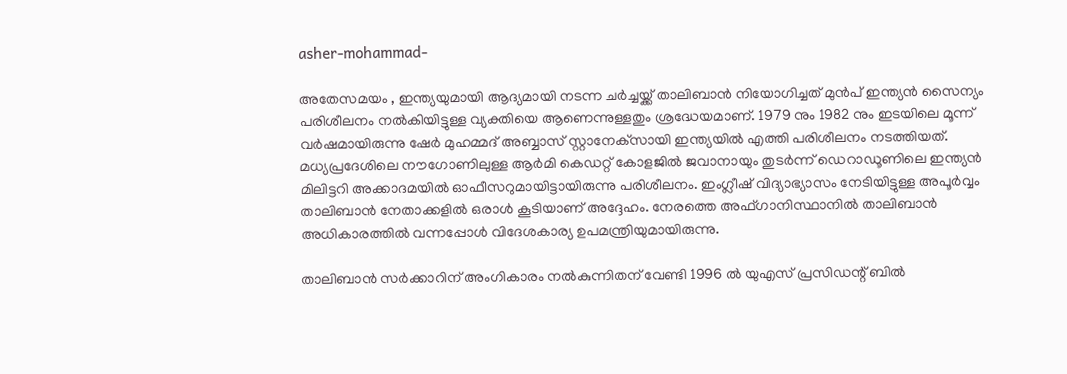asher-mohammad-

അതേസമയം , ഇന്ത്യയുമായി ആദ്യമായി നടന്ന ചര്‍ച്ചയ്ക്ക് താലിബാന്‍ നിയോഗിച്ചത് മുൻപ് ഇന്ത്യന്‍ സൈന്യം പരിശീലനം നല്‍കിയിട്ടുള്ള വ്യക്തിയെ ആണെന്നുള്ളതും ശ്രദ്ധേയമാണ്. 1979 നും 1982 നും ഇടയിലെ മൂന്ന് വര്‍ഷമായിരുന്നു ഷേർ മുഹമ്മദ് അബ്ബാസ് സ്റ്റാനേക്‌സായി ഇന്ത്യയില്‍ എത്തി പരിശീലനം നടത്തിയത്. മധ്യപ്രദേശിലെ നൗഗോണിലുള്ള ആര്‍മി കെഡറ്റ് കോളജില്‍ ജവാനായും തുടര്‍ന്ന് ഡെറാഡൂണിലെ ഇന്ത്യന്‍ മിലിട്ടറി അക്കാദമയില്‍ ഓഫീസറുമായിട്ടായിരുന്നു പരിശീലനം. ഇംഗ്ലീഷ് വിദ്യാഭ്യാസം നേടിയിട്ടുള്ള അപൂര്‍വ്വം താലിബാന്‍ നേതാക്കളില്‍ ഒരാള്‍ കൂടിയാണ് അദ്ദേഹം. നേരത്തെ അഫ്ഗാനിസ്ഥാനില്‍ താലിബാന്‍ അധികാരത്തില്‍ വന്നപ്പോള്‍ വിദേശകാര്യ ഉപമന്ത്രിയുമായിരുന്നു.

താലിബാന്‍ സര്‍ക്കാറിന് അംഗികാരം നല്‍കുന്നിതന് വേണ്ടി 1996 ല്‍ യുഎസ് പ്രസിഡന്റ് ബില്‍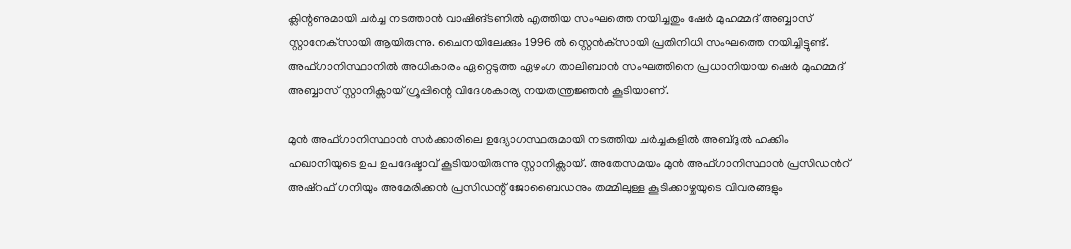ക്ലിന്റണുമായി ചര്‍ച്ച നടത്താന്‍ വാഷിങ്ടണില്‍ എത്തിയ സംഘത്തെ നയിച്ചതും ഷേർ മുഹമ്മദ് അബ്ബാസ് സ്റ്റാനേക്‌സായി ആയിരുന്നു. ചൈനയിലേക്കും 1996 ല്‍ സ്റ്റെന്‍ക്‌സായി പ്രതിനിധി സംഘത്തെ നയിച്ചിട്ടുണ്ട്. അഫ്ഗാനിസ്ഥാനിൽ അധികാരം ഏറ്റെടുത്ത ഏഴംഗ താലിബാന്‍ സംഘത്തിനെ പ്രധാനിയായ ഷെർ മുഹമ്മദ് അബ്ബാസ് സ്റ്റാനിക്സായ് ഗ്രൂപ്പിന്റെ വിദേശകാര്യ നയതന്ത്രജ്ഞന്‍ കൂടിയാണ്.

മുൻ അഫ്ഗാനിസ്ഥാൻ സർക്കാരിലെ ഉദ്യോഗസ്ഥരുമായി നടത്തിയ ചർച്ചകളിൽ അബ്ദുൽ ഹക്കിം ഹഖാനിയുടെ ഉപ ഉപദേഷ്ടാവ് കൂടിയായിരുന്നു സ്റ്റാനിക്സായ്. അതേസമയം മുന്‍ അഫ്ഗാനിസ്ഥാന്‍ പ്രസിഡന്‍റ് അഷ്റഫ് ഗനിയും അമേരിക്കന്‍ പ്രസിഡന്റ് ജോബൈഡനും തമ്മിലുള്ള കൂടിക്കാഴ്ചയുടെ വിവരങ്ങളും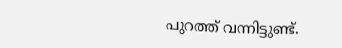പുറത്ത് വന്നിട്ടുണ്ട്.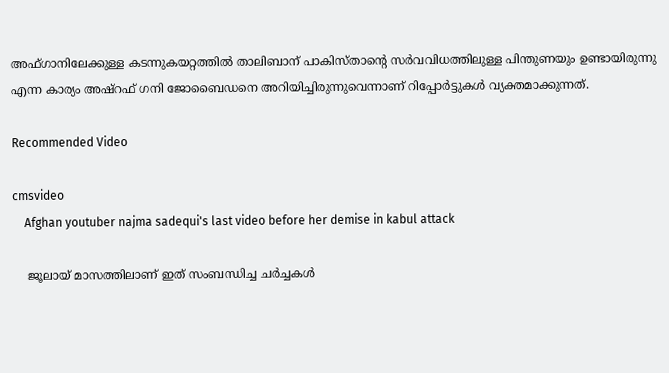അഫ്ഗാനിലേക്കുള്ള കടന്നുകയറ്റത്തില്‍ താലിബാന് പാകിസ്താന്റെ സര്‍വവിധത്തിലുള്ള പിന്തുണയും ഉണ്ടായിരുന്നു എന്ന കാര്യം അഷ്റഫ് ഗനി ജോബൈഡനെ അറിയിച്ചിരുന്നുവെന്നാണ് റിപ്പോര്‍ട്ടുകള്‍ വ്യക്തമാക്കുന്നത്.

Recommended Video

cmsvideo
    Afghan youtuber najma sadequi's last video before her demise in kabul attack

    ജൂലായ് മാസത്തിലാണ് ഇത് സംബന്ധിച്ച ചര്‍ച്ചകള്‍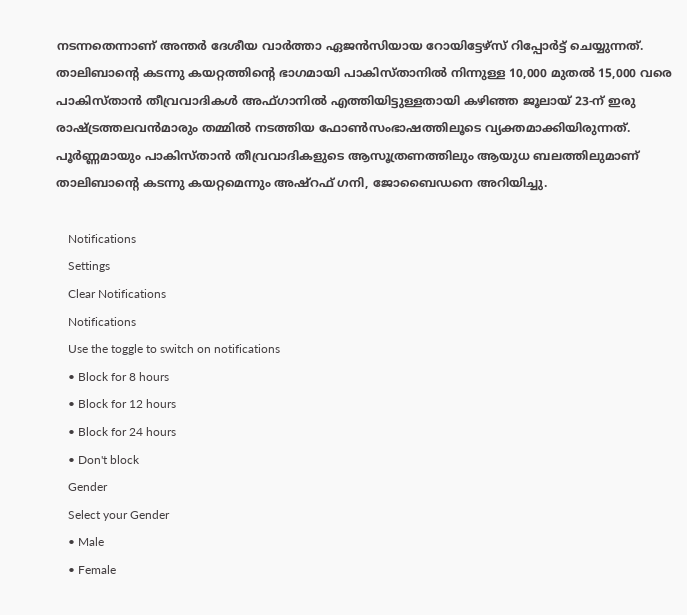നടന്നതെന്നാണ് അന്തര്‍ ദേശീയ വാര്‍ത്താ ഏജന്‍സിയായ റോയിട്ടേഴ്സ് റിപ്പോര്‍ട്ട് ചെയ്യുന്നത്. താലിബാന്‍റെ കടന്നു കയറ്റത്തിന്‍റെ ഭാഗമായി പാകിസ്താനില്‍ നിന്നുള്ള 10,000 മുതല്‍ 15,000 വരെ പാകിസ്താന്‍ തീവ്രവാദികള്‍ അഫ്ഗാനില്‍ എത്തിയിട്ടുള്ളതായി കഴിഞ്ഞ ജൂലായ് 23-ന് ഇരു രാഷ്ട്രത്തലവന്‍മാരും തമ്മില്‍ നടത്തിയ ഫോണ്‍സംഭാഷത്തിലൂടെ വ്യക്തമാക്കിയിരുന്നത്. പൂര്‍ണ്ണമായും പാകിസ്താന്‍ തീവ്രവാദികളുടെ ആസൂത്രണത്തിലും ആയുധ ബലത്തിലുമാണ് താലിബാന്‍റെ കടന്നു കയറ്റമെന്നും അഷ്റഫ് ഗനി, ജോബൈഡനെ അറിയിച്ചു.

    Notifications
    Settings
    Clear Notifications
    Notifications
    Use the toggle to switch on notifications
    • Block for 8 hours
    • Block for 12 hours
    • Block for 24 hours
    • Don't block
    Gender
    Select your Gender
    • Male
    • Female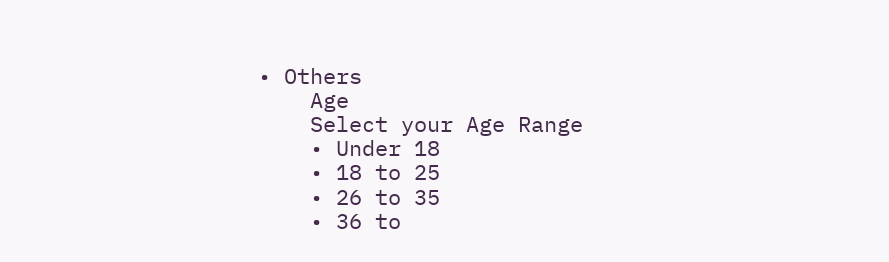• Others
    Age
    Select your Age Range
    • Under 18
    • 18 to 25
    • 26 to 35
    • 36 to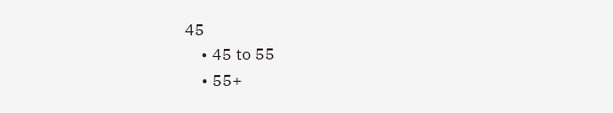45
    • 45 to 55
    • 55+